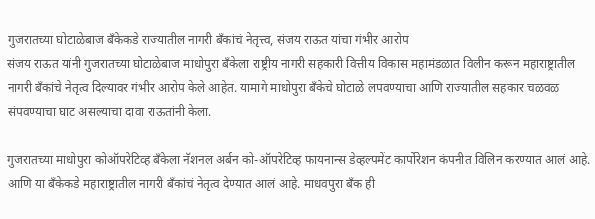गुजरातच्या घोटाळेबाज बँकेकडे राज्यातील नागरी बँकांचं नेतृत्त्व, संजय राऊत यांचा गंभीर आरोप
संजय राऊत यांनी गुजरातच्या घोटाळेबाज माधोपुरा बँकेला राष्ट्रीय नागरी सहकारी वित्तीय विकास महामंडळात विलीन करून महाराष्ट्रातील नागरी बँकांचे नेतृत्व दिल्यावर गंभीर आरोप केले आहेत. यामागे माधोपुरा बँकेचे घोटाळे लपवण्याचा आणि राज्यातील सहकार चळवळ संपवण्याचा घाट असल्याचा दावा राऊतांनी केला.

गुजरातच्या माधोपुरा कोऑपरेटिव्ह बँकेला नॅशनल अर्बन को-ऑपरेटिव्ह फायनान्स डेव्हल्पमेंट कार्पोरेशन कंपनीत विलिन करण्यात आलं आहे. आणि या बँकेकडे महाराष्ट्रातील नागरी बँकांचं नेतृत्व देण्यात आलं आहे. माधवपुरा बँक ही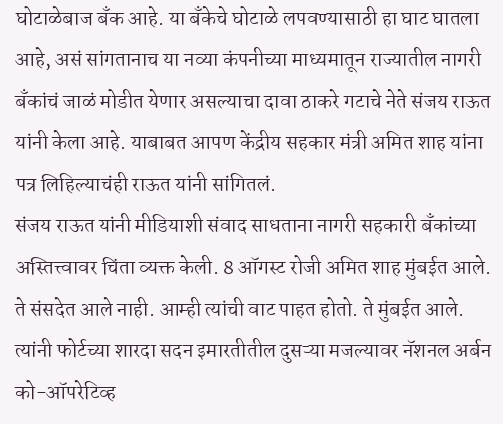घोटाळेबाज बँक आहे. या बँकेचे घोटाळे लपवण्यासाठी हा घाट घातला आहे, असं सांगतानाच या नव्या कंपनीच्या माध्यमातून राज्यातील नागरी बँकांचं जाळं मोडीत येणार असल्याचा दावा ठाकरे गटाचे नेते संजय राऊत यांनी केला आहे. याबाबत आपण केंद्रीय सहकार मंत्री अमित शाह यांना पत्र लिहिल्याचंही राऊत यांनी सांगितलं.
संजय राऊत यांनी मीडियाशी संवाद साधताना नागरी सहकारी बँकांच्या अस्तित्त्वावर चिंता व्यक्त केली. 8 ऑगस्ट रोजी अमित शाह मुंबईत आले. ते संसदेत आले नाही. आम्ही त्यांची वाट पाहत होतो. ते मुंबईत आले. त्यांनी फोर्टच्या शारदा सदन इमारतीतील दुसऱ्या मजल्यावर नॅशनल अर्बन को-ऑपरेटिव्ह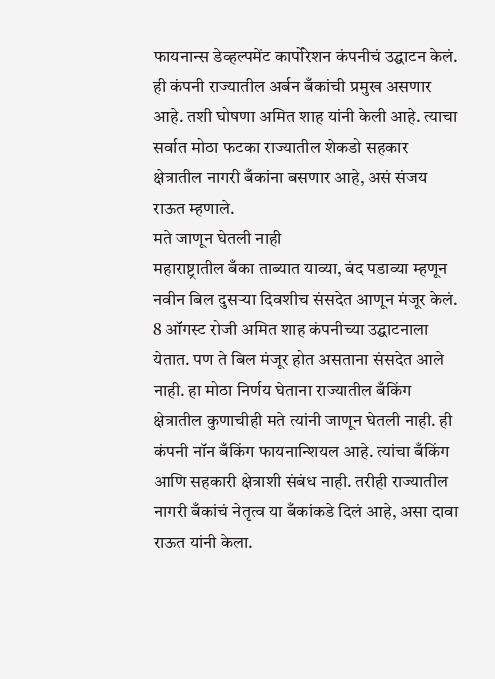फायनान्स डेव्हल्पमेंट कार्पोरेशन कंपनीचं उद्घाटन केलं. ही कंपनी राज्यातील अर्बन बँकांची प्रमुख असणार आहे. तशी घोषणा अमित शाह यांनी केली आहे. त्याचा सर्वात मोठा फटका राज्यातील शेकडो सहकार क्षेत्रातील नागरी बँकांना बसणार आहे, असं संजय राऊत म्हणाले.
मते जाणून घेतली नाही
महाराष्ट्रातील बँका ताब्यात याव्या, बंद पडाव्या म्हणून नवीन बिल दुसऱ्या दिवशीच संसदेत आणून मंजूर केलं. 8 ऑगस्ट रोजी अमित शाह कंपनीच्या उद्घाटनाला येतात. पण ते बिल मंजूर होत असताना संसदेत आले नाही. हा मोठा निर्णय घेताना राज्यातील बँकिंग क्षेत्रातील कुणाचीही मते त्यांनी जाणून घेतली नाही. ही कंपनी नॉन बँकिंग फायनान्शियल आहे. त्यांचा बँकिंग आणि सहकारी क्षेत्राशी संबंध नाही. तरीही राज्यातील नागरी बँकांचं नेतृत्व या बँकांकडे दिलं आहे, असा दावा राऊत यांनी केला.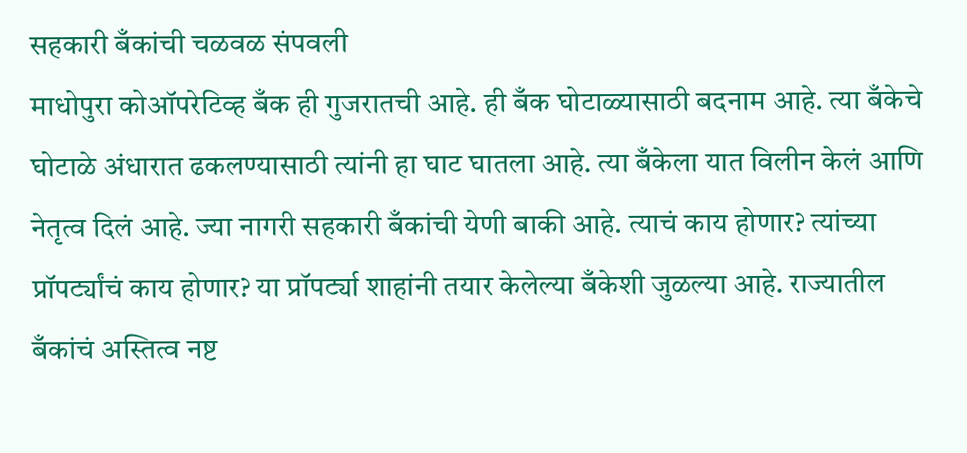सहकारी बँकांची चळवळ संपवली
माधोपुरा कोऑपरेटिव्ह बँक ही गुजरातची आहे. ही बँक घोटाळ्यासाठी बदनाम आहे. त्या बँकेचे घोटाळे अंधारात ढकलण्यासाठी त्यांनी हा घाट घातला आहे. त्या बँकेला यात विलीन केलं आणि नेतृत्व दिलं आहे. ज्या नागरी सहकारी बँकांची येणी बाकी आहे. त्याचं काय होणार? त्यांच्या प्रॉपर्ट्यांचं काय होणार? या प्रॉपर्ट्या शाहांनी तयार केलेल्या बँकेशी जुळल्या आहे. राज्यातील बँकांचं अस्तित्व नष्ट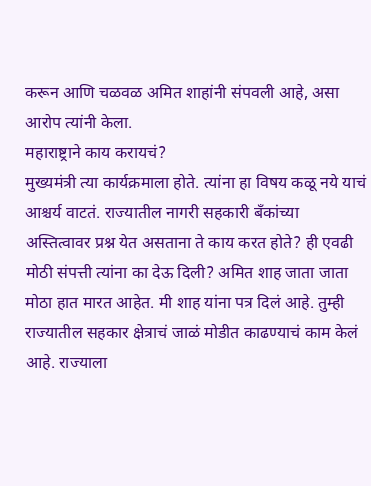करून आणि चळवळ अमित शाहांनी संपवली आहे, असा आरोप त्यांनी केला.
महाराष्ट्राने काय करायचं?
मुख्यमंत्री त्या कार्यक्रमाला होते. त्यांना हा विषय कळू नये याचं आश्चर्य वाटतं. राज्यातील नागरी सहकारी बँकांच्या अस्तित्वावर प्रश्न येत असताना ते काय करत होते? ही एवढी मोठी संपत्ती त्यांना का देऊ दिली? अमित शाह जाता जाता मोठा हात मारत आहेत. मी शाह यांना पत्र दिलं आहे. तुम्ही राज्यातील सहकार क्षेत्राचं जाळं मोडीत काढण्याचं काम केलं आहे. राज्याला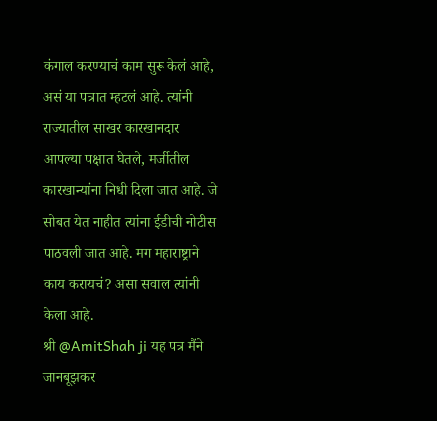कंगाल करण्याचं काम सुरू केलं आहे, असं या पत्रात म्हटलं आहे. त्यांनी राज्यातील साखर कारखानदार आपल्या पक्षात घेतले, मर्जीतील कारखान्यांना निधी दिला जात आहे. जे सोबत येत नाहीत त्यांना ईडीची नोटीस पाठवली जात आहे. मग महाराष्ट्राने काय करायचं? असा सवाल त्यांनी केला आहे.
श्री @AmitShah ji यह पत्र मैंने जानबूझकर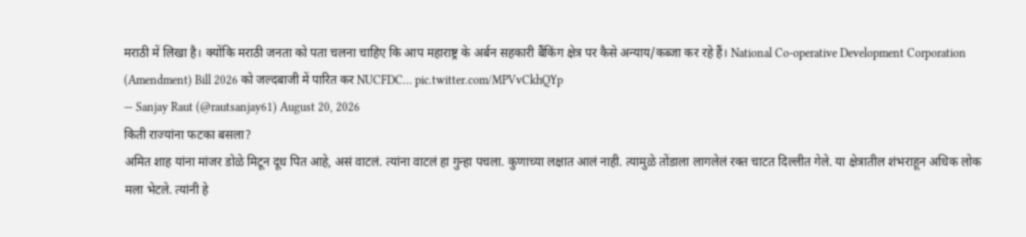मराठी में लिखा है। क्योंकि मराठी जनता को पता चलना चाहिए कि आप महाराष्ट्र के अर्बन सहकारी बैंकिंग क्षेत्र पर कैसे अन्याय/कब्जा कर रहे हैं। National Co-operative Development Corporation (Amendment) Bill 2026 को जल्दबाजी में पारित कर NUCFDC… pic.twitter.com/MPVvCkhQYp
— Sanjay Raut (@rautsanjay61) August 20, 2026
किती राज्यांना फटका बसला?
अमित शाह यांना मांजर डोळे मिटून दूध पित आहे, असं वाटलं. त्यांना वाटलं हा गुन्हा पचला. कुणाच्या लक्षात आलं नाही. त्यामुळे तोंडाला लागलेलं रक्त चाटत दिल्लीत गेले. या क्षेत्रातील शंभराहून अधिक लोक मला भेटले. त्यांनी हे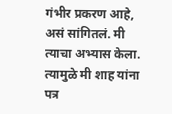गंभीर प्रकरण आहे, असं सांगितलं. मी त्याचा अभ्यास केला. त्यामुळे मी शाह यांना पत्र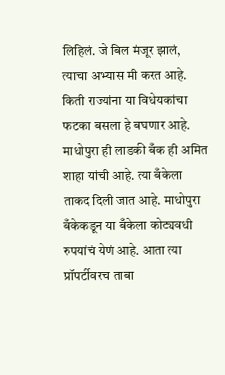लिहिलं. जे बिल मंजूर झालं, त्याचा अभ्यास मी करत आहे. किती राज्यांना या विधेयकांचा फटका बसला हे बघणार आहे. माधोपुरा ही लाडकी बँक ही अमित शाहा यांची आहे. त्या बँकेला ताकद दिली जात आहे. माधोपुरा बँकेकडून या बँकेला कोट्यवधी रुपयांचं येणं आहे. आता त्या प्रॉपर्टीवरच ताबा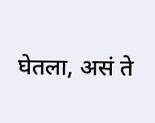घेतला, असं ते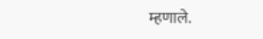म्हणाले.